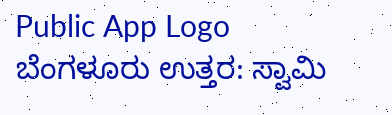Public App Logo
ಬೆಂಗಳೂರು ಉತ್ತರ: ಸ್ವಾಮಿ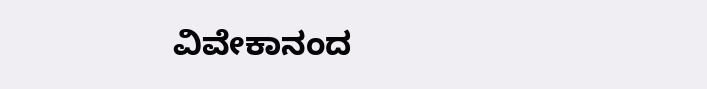ವಿವೇಕಾನಂದ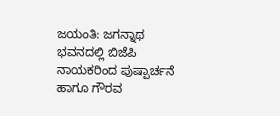ಜಯಂತಿ: ಜಗನ್ನಾಥ ಭವನದಲ್ಲಿ ಬಿಜೆಪಿ ನಾಯಕರಿಂದ ಪುಷ್ಪಾರ್ಚನೆ ಹಾಗೂ ಗೌರವ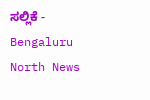ಸಲ್ಲಿಕೆ - Bengaluru North News